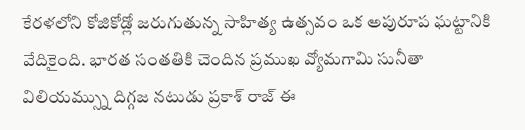కేరళలోని కోజికోడ్లో జరుగుతున్న సాహిత్య ఉత్సవం ఒక అపురూప ఘట్టానికి వేదికైంది. భారత సంతతికి చెందిన ప్రముఖ వ్యోమగామి సునీతా విలియమ్స్ను దిగ్గజ నటుడు ప్రకాశ్ రాజ్ ఈ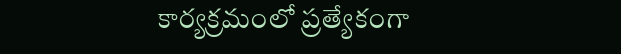కార్యక్రమంలో ప్రత్యేకంగా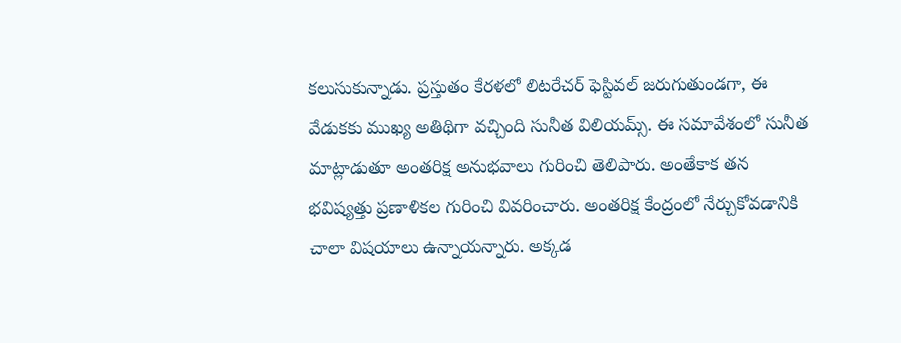కలుసుకున్నాడు. ప్రస్తుతం కేరళలో లిటరేచర్ ఫెస్టివల్ జరుగుతుండగా, ఈ వేడుకకు ముఖ్య అతిథిగా వచ్చింది సునీత విలియమ్స్. ఈ సమావేశంలో సునీత మాట్లాడుతూ అంతరిక్ష అనుభవాలు గురించి తెలిపారు. అంతేకాక తన భవిష్యత్తు ప్రణాళికల గురించి వివరించారు. అంతరిక్ష కేంద్రంలో నేర్చుకోవడానికి చాలా విషయాలు ఉన్నాయన్నారు. అక్కడ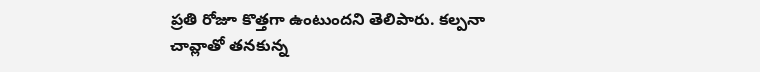ప్రతి రోజూ కొత్తగా ఉంటుందని తెలిపారు. కల్పనా చావ్లాతో తనకున్న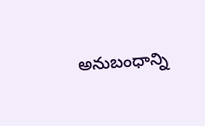అనుబంధాన్ని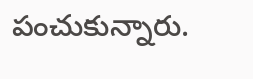పంచుకున్నారు.